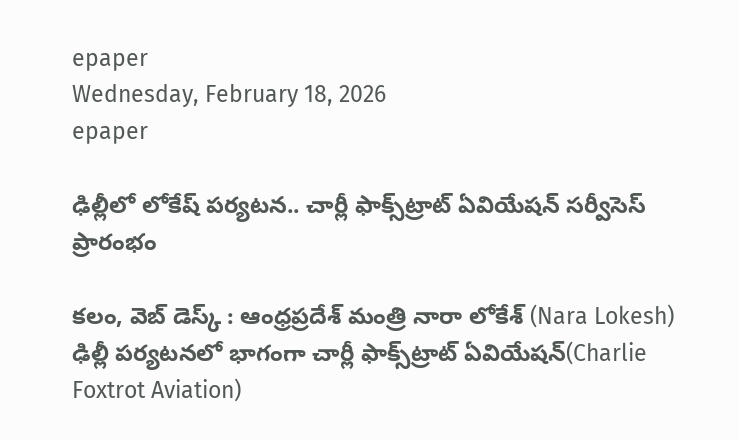epaper
Wednesday, February 18, 2026
epaper

ఢిల్లీలో లోకేష్‌ పర్యటన.. చార్లీ ఫాక్స్‌ట్రాట్ ఏవియేషన్ సర్వీసెస్ ప్రారంభం

కలం, వెబ్ డెస్క్ : ఆంధ్రప్రదేశ్ మంత్రి నారా లోకేశ్ (Nara Lokesh) ఢిల్లీ పర్యటనలో భాగంగా చార్లీ ఫాక్స్‌ట్రాట్ ఏవియేషన్(Charlie Foxtrot Aviation)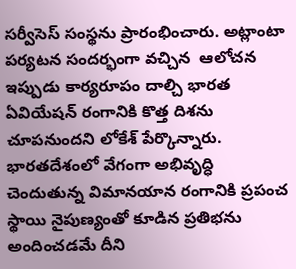సర్వీసెస్ సంస్థను ప్రారంభించారు. అట్లాంటా పర్యటన సందర్భంగా వచ్చిన  ఆలోచన ఇప్పుడు కార్యరూపం దాల్చి భారత ఏవియేషన్ రంగానికి కొత్త దిశను చూపనుందని లోకేశ్ పేర్కొన్నారు. భారతదేశంలో వేగంగా అభివృద్ధి చెందుతున్న విమానయాన రంగానికి ప్రపంచ స్థాయి నైపుణ్యంతో కూడిన ప్రతిభను అందించడమే దీని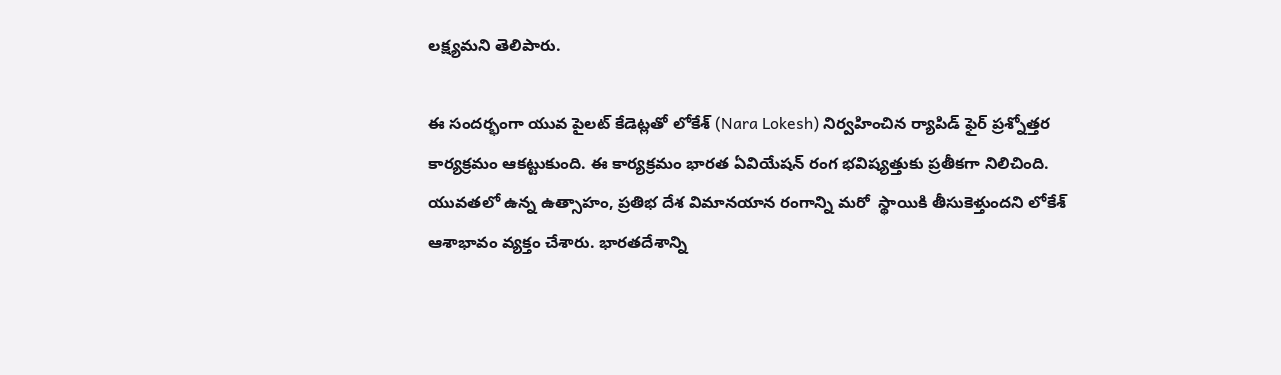లక్ష్యమని తెలిపారు.

ఈ సందర్భంగా యువ పైలట్ కేడెట్లతో లోకేశ్ (Nara Lokesh) నిర్వహించిన ర్యాపిడ్ ఫైర్ ప్రశ్నోత్తర కార్యక్రమం ఆకట్టుకుంది. ఈ కార్యక్రమం భారత ఏవియేషన్ రంగ భవిష్యత్తుకు ప్రతీకగా నిలిచింది. యువతలో ఉన్న ఉత్సాహం, ప్రతిభ దేశ విమానయాన రంగాన్ని మరో  స్థాయికి తీసుకెళ్తుందని లోకేశ్ ఆశాభావం వ్యక్తం చేశారు. భారతదేశాన్ని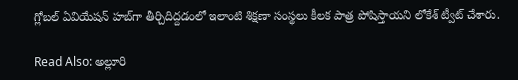గ్లోబల్ ఏవియేషన్ హబ్‌గా తీర్చిదిద్దడంలో ఇలాంటి శిక్షణా సంస్థలు కీలక పాత్ర పోషిస్తాయని లోకేశ్ ట్వీట్ చేశారు.

Read Also: అల్లూరి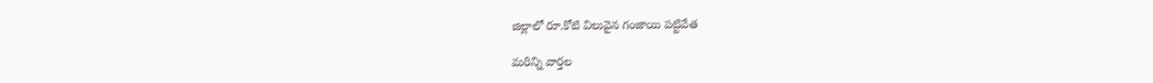జిల్లాలో రూ.కోటి విలువైన గంజాయి పట్టివేత

మ‌రిన్ని వార్త‌ల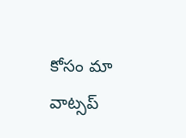కోసం మా వాట్స‌ప్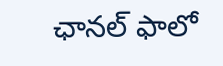ఛాన‌ల్ ఫాలో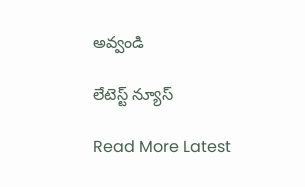అవ్వండి

లేటెస్ట్ న్యూస్‌

Read More Latest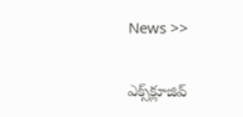News >>

ఎక్స్‌క్లూజివ్‌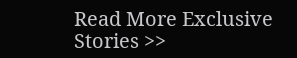Read More Exclusive Stories >>